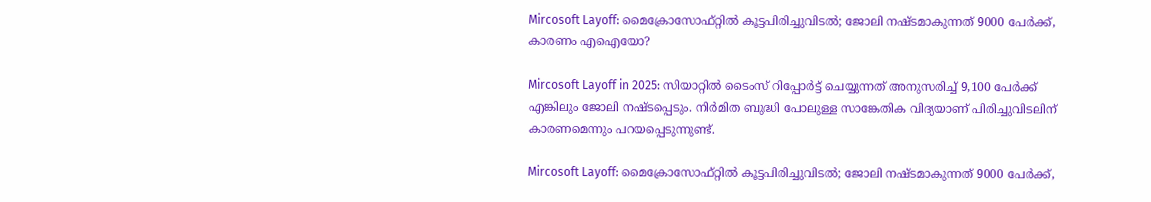Mircosoft Layoff: മൈക്രോസോഫ്റ്റിൽ കൂട്ടപിരിച്ചുവിടൽ; ജോലി നഷ്ടമാകുന്നത് 9000 പേർക്ക്, കാരണം എഐയോ?

Mircosoft Layoff in 2025: സിയാറ്റില്‍ ടൈംസ് റിപ്പോര്‍ട്ട് ചെയ്യുന്നത് അനുസരിച്ച് 9,100 പേര്‍ക്ക് എങ്കിലും ജോലി നഷ്ടപ്പെടും. നിര്‍മിത ബുദ്ധി പോലുള്ള സാങ്കേതിക വിദ്യയാണ് പിരിച്ചുവിടലിന് കാരണമെന്നും പറയപ്പെടുന്നുണ്ട്.

Mircosoft Layoff: മൈക്രോസോഫ്റ്റിൽ കൂട്ടപിരിച്ചുവിടൽ; ജോലി നഷ്ടമാകുന്നത് 9000 പേർക്ക്,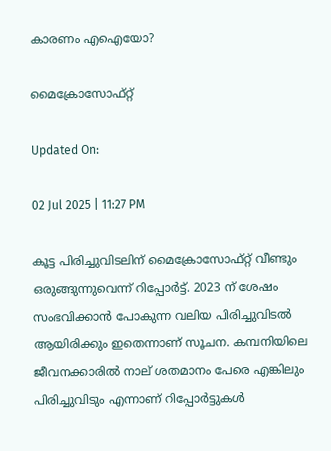കാരണം എഐയോ?

മൈക്രോസോഫ്റ്റ്

Updated On:

02 Jul 2025 | 11:27 PM

കൂട്ട പിരിച്ചുവിടലിന് മൈക്രോസോഫ്റ്റ് വീണ്ടും ഒരുങ്ങുന്നുവെന്ന് റിപ്പോര്‍ട്ട്. 2023 ന് ശേഷം സംഭവിക്കാന്‍ പോകുന്ന വലിയ പിരിച്ചുവിടല്‍ ആയിരിക്കും ഇതെന്നാണ് സൂചന. കമ്പനിയിലെ ജീവനക്കാരില്‍ നാല് ശതമാനം പേരെ എങ്കിലും പിരിച്ചുവിടും എന്നാണ് റിപ്പോര്‍ട്ടുകള്‍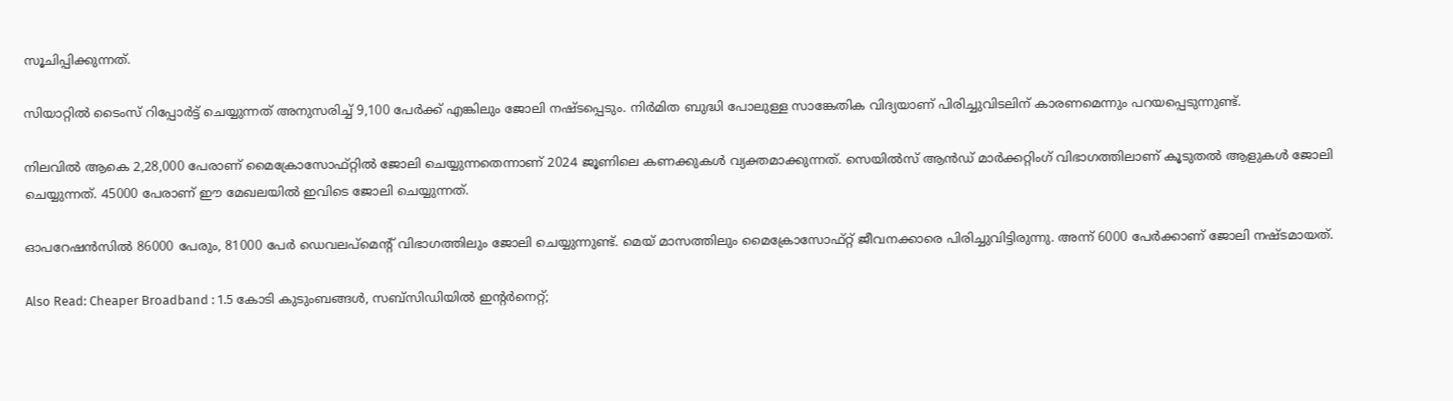സൂചിപ്പിക്കുന്നത്.

സിയാറ്റില്‍ ടൈംസ് റിപ്പോര്‍ട്ട് ചെയ്യുന്നത് അനുസരിച്ച് 9,100 പേര്‍ക്ക് എങ്കിലും ജോലി നഷ്ടപ്പെടും. നിര്‍മിത ബുദ്ധി പോലുള്ള സാങ്കേതിക വിദ്യയാണ് പിരിച്ചുവിടലിന് കാരണമെന്നും പറയപ്പെടുന്നുണ്ട്.

നിലവില്‍ ആകെ 2,28,000 പേരാണ് മൈക്രോസോഫ്റ്റില്‍ ജോലി ചെയ്യുന്നതെന്നാണ് 2024 ജൂണിലെ കണക്കുകള്‍ വ്യക്തമാക്കുന്നത്. സെയില്‍സ് ആന്‍ഡ് മാര്‍ക്കറ്റിംഗ് വിഭാഗത്തിലാണ് കൂടുതല്‍ ആളുകള്‍ ജോലി ചെയ്യുന്നത്. 45000 പേരാണ് ഈ മേഖലയില്‍ ഇവിടെ ജോലി ചെയ്യുന്നത്.

ഓപറേഷന്‍സില്‍ 86000 പേരും, 81000 പേര്‍ ഡെവലപ്‌മെന്റ് വിഭാഗത്തിലും ജോലി ചെയ്യുന്നുണ്ട്. മെയ് മാസത്തിലും മൈക്രോസോഫ്റ്റ് ജീവനക്കാരെ പിരിച്ചുവിട്ടിരുന്നു. അന്ന് 6000 പേര്‍ക്കാണ് ജോലി നഷ്ടമായത്.

Also Read: Cheaper Broadband : 1.5 കോടി കുടുംബങ്ങൾ, സബ്‌സിഡിയിൽ ഇൻ്റർനെറ്റ്;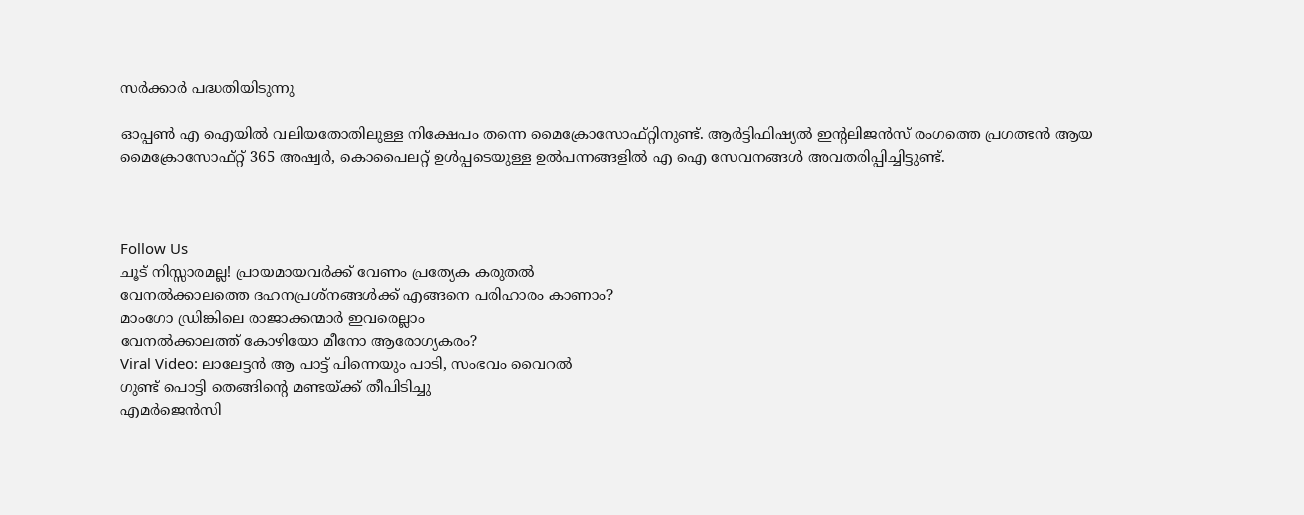സർക്കാർ പദ്ധതിയിടുന്നു

ഓപ്പണ്‍ എ ഐയില്‍ വലിയതോതിലുള്ള നിക്ഷേപം തന്നെ മൈക്രോസോഫ്റ്റിനുണ്ട്. ആര്‍ട്ടിഫിഷ്യല്‍ ഇന്റലിജന്‍സ് രംഗത്തെ പ്രഗത്ഭന്‍ ആയ മൈക്രോസോഫ്റ്റ് 365 അഷ്വര്‍, കൊപൈലറ്റ് ഉള്‍പ്പടെയുള്ള ഉല്‍പന്നങ്ങളില്‍ എ ഐ സേവനങ്ങള്‍ അവതരിപ്പിച്ചിട്ടുണ്ട്.



Follow Us
ചൂട് നിസ്സാരമല്ല! പ്രായമായവർക്ക് വേണം പ്രത്യേക കരുതൽ
വേനൽക്കാലത്തെ ദഹനപ്രശ്നങ്ങൾക്ക് എങ്ങനെ പരിഹാരം കാണാം?
മാംഗോ ഡ്രിങ്കിലെ രാജാക്കന്മാർ ഇവരെല്ലാം
വേനൽക്കാലത്ത് കോഴിയോ മീനോ ആരോഗ്യകരം?
Viral Video: ലാലേട്ടൻ ആ പാട്ട് പിന്നെയും പാടി, സംഭവം വൈറൽ
ഗുണ്ട് പൊട്ടി തെങ്ങിൻ്റെ മണ്ടയ്ക്ക് തീപിടിച്ചു
എമർജെൻസി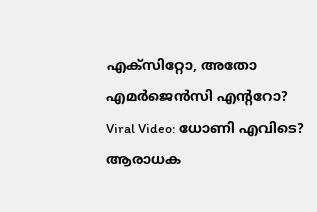എക്സിറ്റോ, അതോ എമർജെൻസി എൻ്ററോ?
Viral Video: ധോണി എവിടെ? ആരാധക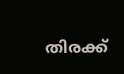തിരക്ക്